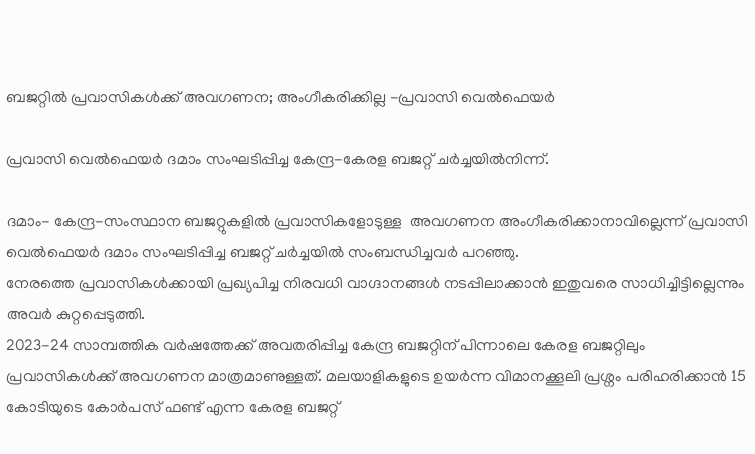ബജറ്റിൽ പ്രവാസികൾക്ക് അവഗണന; അംഗീകരിക്കില്ല -പ്രവാസി വെൽഫെയർ

പ്രവാസി വെൽഫെയർ ദമാം സംഘടിപ്പിച്ച കേന്ദ്ര-കേരള ബജറ്റ് ചർച്ചയിൽനിന്ന്.

ദമാം- കേന്ദ്ര-സംസ്ഥാന ബജറ്റുകളിൽ പ്രവാസികളോടുള്ള  അവഗണന അംഗീകരിക്കാനാവില്ലെന്ന് പ്രവാസി വെൽഫെയർ ദമാം സംഘടിപ്പിച്ച ബജറ്റ് ചർച്ചയിൽ സംബന്ധിച്ചവർ പറഞ്ഞു.
നേരത്തെ പ്രവാസികൾക്കായി പ്രഖ്യപിച്ച നിരവധി വാഗ്ദാനങ്ങൾ നടപ്പിലാക്കാൻ ഇതുവരെ സാധിച്ചിട്ടില്ലെന്നും അവർ കുറ്റപ്പെടുത്തി.
2023-24 സാമ്പത്തിക വർഷത്തേക്ക് അവതരിപ്പിച്ച കേന്ദ്ര ബജറ്റിന് പിന്നാലെ കേരള ബജറ്റിലും പ്രവാസികൾക്ക് അവഗണന മാത്രമാണുള്ളത്. മലയാളികളുടെ ഉയർന്ന വിമാനക്കൂലി പ്രശ്നം പരിഹരിക്കാൻ 15 കോടിയുടെ കോർപസ് ഫണ്ട് എന്ന കേരള ബജറ്റ്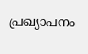പ്രഖ്യാപനം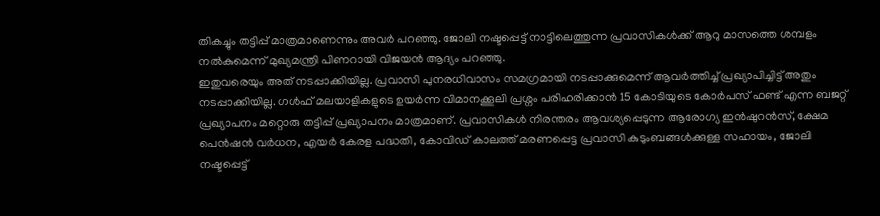തികച്ചും തട്ടിപ്പ് മാത്രമാണെന്നും അവർ പറഞ്ഞു. ജോലി നഷ്ടപ്പെട്ട് നാട്ടിലെത്തുന്ന പ്രവാസികൾക്ക് ആറു മാസത്തെ ശമ്പളം നൽകുമെന്ന് മുഖ്യമന്ത്രി പിണറായി വിജയൻ ആദ്യം പറഞ്ഞു.
ഇതുവരെയും അത് നടപ്പാക്കിയില്ല. പ്രവാസി പുനരധിവാസം സമഗ്രമായി നടപ്പാക്കുമെന്ന് ആവർത്തിച്ച് പ്രഖ്യാപിച്ചിട്ട് അതും നടപ്പാക്കിയില്ല. ഗൾഫ് മലയാളികളുടെ ഉയർന്ന വിമാനക്കൂലി പ്രശ്നം പരിഹരിക്കാൻ 15 കോടിയുടെ കോർപസ് ഫണ്ട് എന്ന ബജറ്റ് പ്രഖ്യാപനം മറ്റൊരു തട്ടിപ്പ് പ്രഖ്യാപനം മാത്രമാണ്. പ്രവാസികൾ നിരന്തരം ആവശ്യപ്പെടുന്ന ആരോഗ്യ ഇൻഷുറൻസ്, ക്ഷേമ പെൻഷൻ വർധന, എയർ കേരള പദ്ധതി, കോവിഡ് കാലത്ത് മരണപ്പെട്ട പ്രവാസി കുടുംബങ്ങൾക്കുള്ള സഹായം, ജോലി നഷ്ടപ്പെട്ട്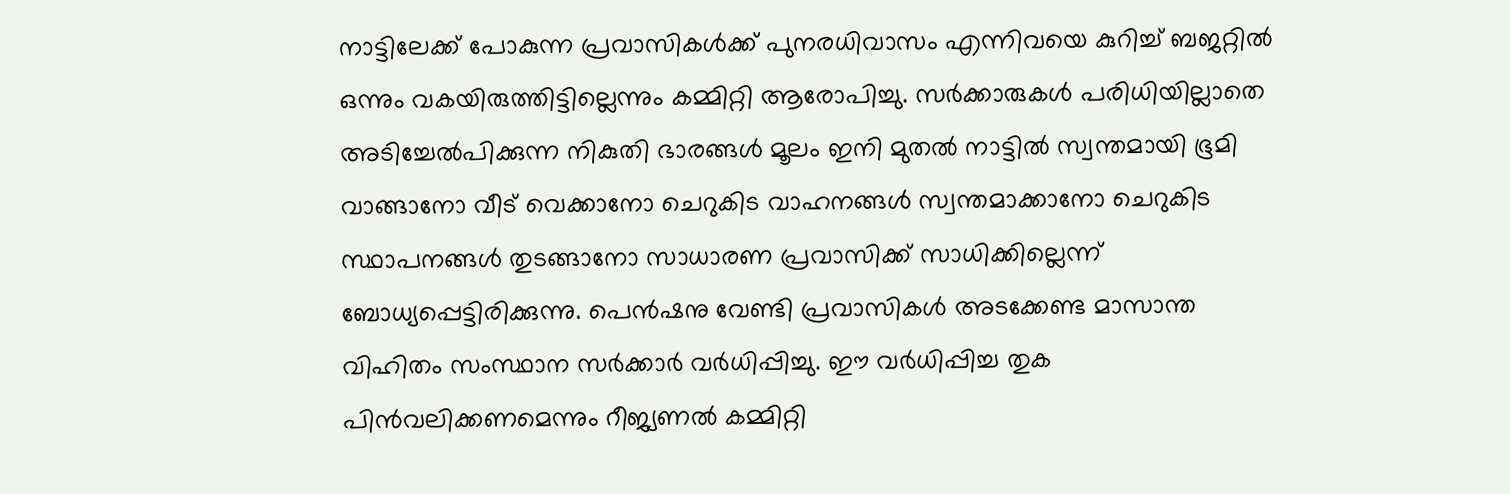നാട്ടിലേക്ക് പോകുന്ന പ്രവാസികൾക്ക് പുനരധിവാസം എന്നിവയെ കുറിച്ച് ബജറ്റിൽ ഒന്നും വകയിരുത്തിട്ടില്ലെന്നും കമ്മിറ്റി ആരോപിച്ചു. സർക്കാരുകൾ പരിധിയില്ലാതെ അടിച്ചേൽപിക്കുന്ന നികുതി ഭാരങ്ങൾ മൂലം ഇനി മുതൽ നാട്ടിൽ സ്വന്തമായി ഭൂമി വാങ്ങാനോ വീട് വെക്കാനോ ചെറുകിട വാഹനങ്ങൾ സ്വന്തമാക്കാനോ ചെറുകിട സ്ഥാപനങ്ങൾ തുടങ്ങാനോ സാധാരണ പ്രവാസിക്ക് സാധിക്കില്ലെന്ന് ബോധ്യപ്പെട്ടിരിക്കുന്നു. പെൻഷനു വേണ്ടി പ്രവാസികൾ അടക്കേണ്ട മാസാന്ത വിഹിതം സംസ്ഥാന സർക്കാർ വർധിപ്പിച്ചു. ഈ വർധിപ്പിച്ച തുക പിൻവലിക്കണമെന്നും റീജ്യണൽ കമ്മിറ്റി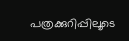പത്രക്കുറിപ്പിലൂടെ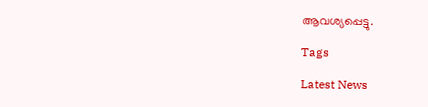ആവശ്യപ്പെട്ടു.

Tags

Latest News